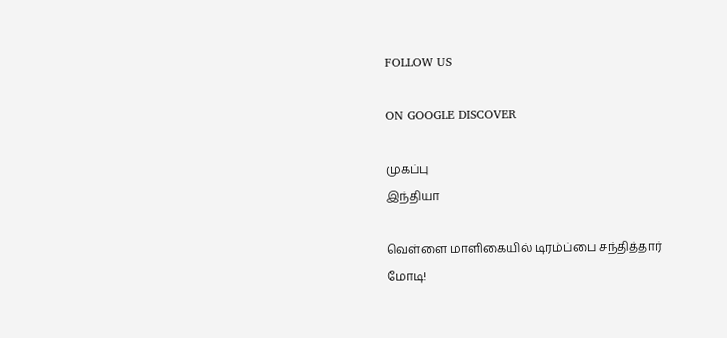FOLLOW US

ON GOOGLE DISCOVER

முகப்பு
இந்தியா

வெள்ளை மாளிகையில் டிரம்ப்பை சந்தித்தார் மோடி!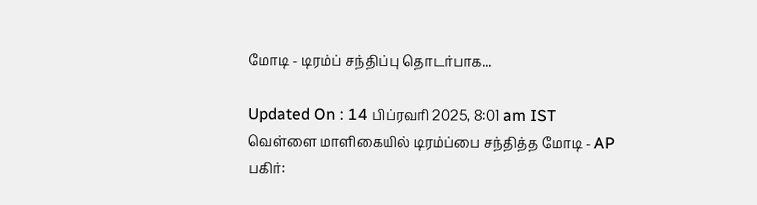மோடி - டிரம்ப் சந்திப்பு தொடர்பாக...

Updated On : 14 பிப்ரவரி 2025, 8:01 am IST
வெள்ளை மாளிகையில் டிரம்ப்பை சந்தித்த மோடி - AP
பகிர்: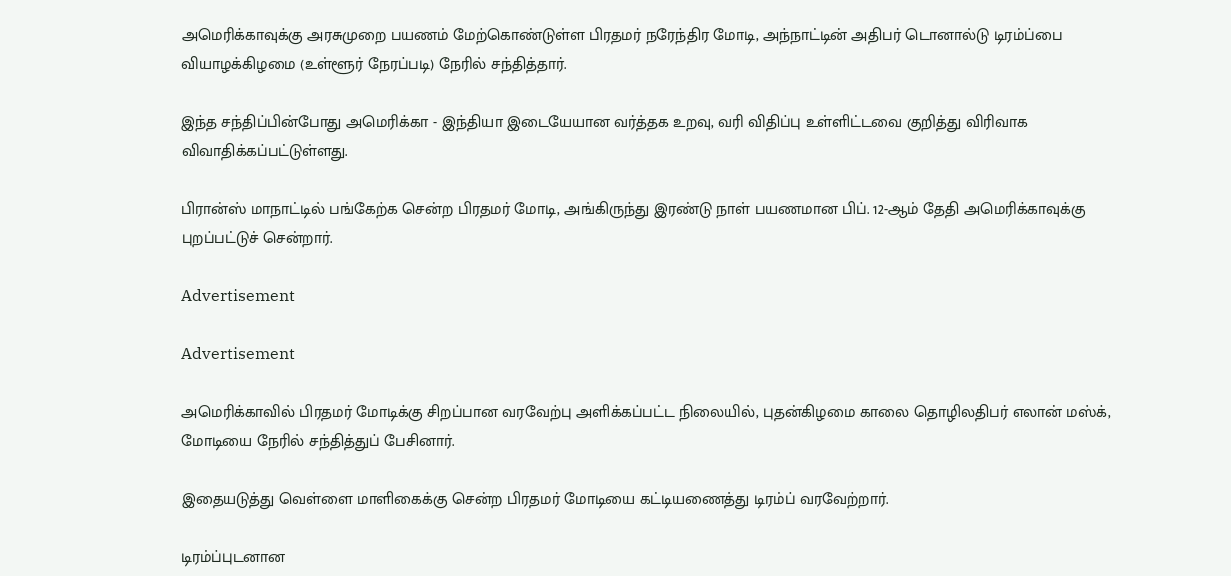அமெரிக்காவுக்கு அரசுமுறை பயணம் மேற்கொண்டுள்ள பிரதமர் நரேந்திர மோடி, அந்நாட்டின் அதிபர் டொனால்டு டிரம்ப்பை வியாழக்கிழமை (உள்ளூர் நேரப்படி) நேரில் சந்தித்தார்.

இந்த சந்திப்பின்போது அமெரிக்கா - இந்தியா இடையேயான வர்த்தக உறவு, வரி விதிப்பு உள்ளிட்டவை குறித்து விரிவாக விவாதிக்கப்பட்டுள்ளது.

பிரான்ஸ் மாநாட்டில் பங்கேற்க சென்ற பிரதமர் மோடி, அங்கிருந்து இரண்டு நாள் பயணமான பிப். 12-ஆம் தேதி அமெரிக்காவுக்கு புறப்பட்டுச் சென்றார்.

Advertisement

Advertisement

அமெரிக்காவில் பிரதமர் மோடிக்கு சிறப்பான வரவேற்பு அளிக்கப்பட்ட நிலையில், புதன்கிழமை காலை தொழிலதிபர் எலான் மஸ்க், மோடியை நேரில் சந்தித்துப் பேசினார்.

இதையடுத்து வெள்ளை மாளிகைக்கு சென்ற பிரதமர் மோடியை கட்டியணைத்து டிரம்ப் வரவேற்றார்.

டிரம்ப்புடனான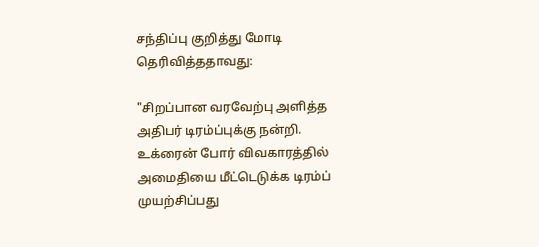சந்திப்பு குறித்து மோடி தெரிவித்ததாவது:

"சிறப்பான வரவேற்பு அளித்த அதிபர் டிரம்ப்புக்கு நன்றி. உக்ரைன் போர் விவகாரத்தில் அமைதியை மீட்டெடுக்க டிரம்ப் முயற்சிப்பது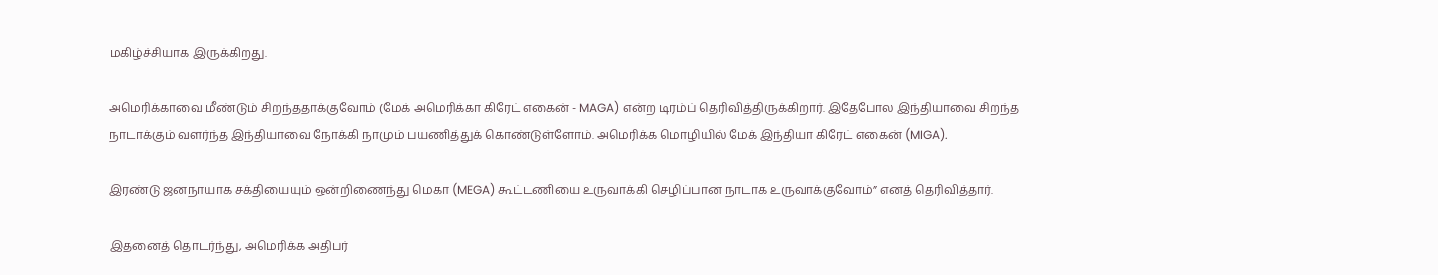மகிழ்ச்சியாக இருக்கிறது.

அமெரிக்காவை மீண்டும் சிறந்ததாக்குவோம் (மேக் அமெரிக்கா கிரேட் எகைன் - MAGA) என்ற டிரம்ப் தெரிவித்திருக்கிறார். இதேபோல இந்தியாவை சிறந்த நாடாக்கும் வளர்ந்த இந்தியாவை நோக்கி நாமும் பயணித்துக் கொண்டுள்ளோம். அமெரிக்க மொழியில் மேக் இந்தியா கிரேட் எகைன் (MIGA).

இரண்டு ஜனநாயாக சக்தியையும் ஒன்றிணைந்து மெகா (MEGA) கூட்டணியை உருவாக்கி செழிப்பான நாடாக உருவாக்குவோம்” எனத் தெரிவித்தார்.

இதனைத் தொடர்ந்து, அமெரிக்க அதிபர்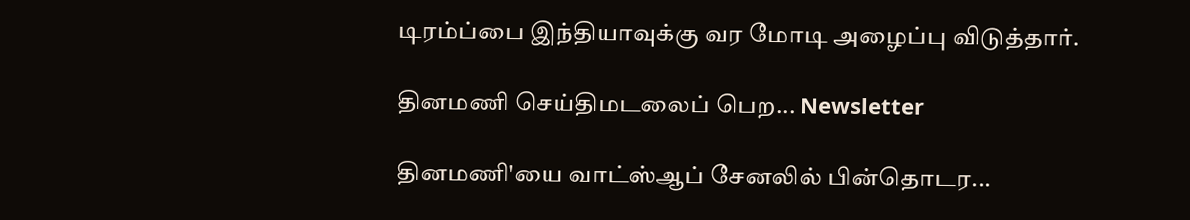டிரம்ப்பை இந்தியாவுக்கு வர மோடி அழைப்பு விடுத்தார்.

தினமணி செய்திமடலைப் பெற... Newsletter

தினமணி'யை வாட்ஸ்ஆப் சேனலில் பின்தொடர...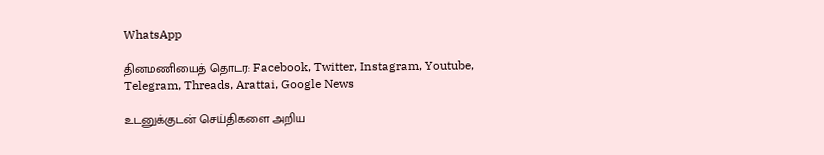WhatsApp

தினமணியைத் தொடர: Facebook, Twitter, Instagram, Youtube, Telegram, Threads, Arattai, Google News

உடனுக்குடன் செய்திகளை அறிய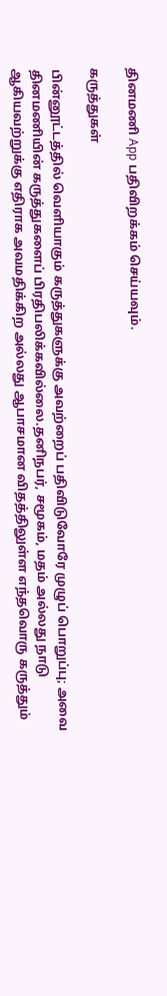தினமணி App பதிவிறக்கம் செய்யவும்.

கருத்துகள்

பின்னூட்டத்தில் வெளியாகும் கருத்துகளுக்கு அவற்றைப் பதிவிடுவோரே முழுப் பொறுப்பு; அவை தினமணியின் கருத்துகளைப் பிரதிபலிக்கவில்லை.தனிநபர், சமூகம், மதம் அல்லது நாடு ஆகியவற்றுக்கு எதிராக அவமதிக்கிற அல்லது ஆபாசமான விதத்திலுள்ள எந்தவொரு கருத்தும்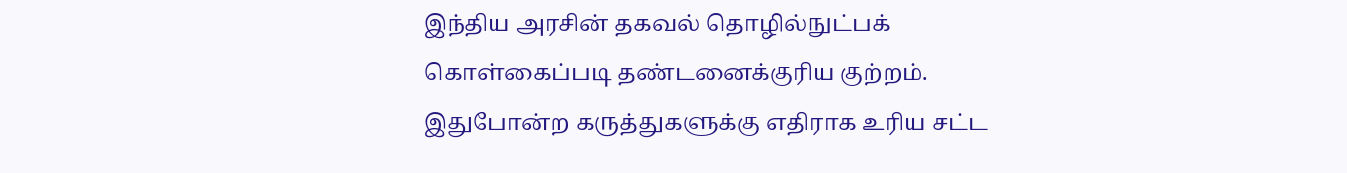இந்திய அரசின் தகவல் தொழில்நுட்பக் கொள்கைப்படி தண்டனைக்குரிய குற்றம். இதுபோன்ற கருத்துகளுக்கு எதிராக உரிய சட்ட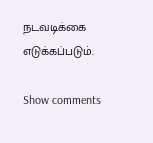நடவடிக்கை எடுக்கப்படும்.

Show comments